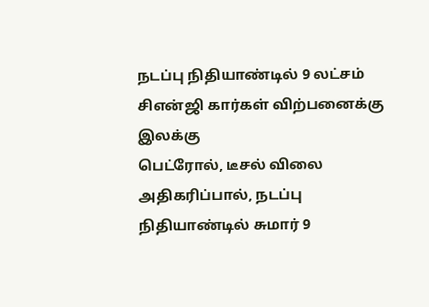நடப்பு நிதியாண்டில் 9 லட்சம் சிஎன்ஜி கார்கள் விற்பனைக்கு இலக்கு
பெட்ரோல், டீசல் விலை அதிகரிப்பால், நடப்பு நிதியாண்டில் சுமார் 9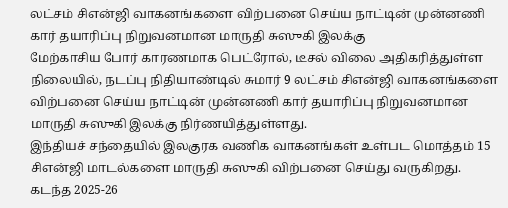லட்சம் சிஎன்ஜி வாகனங்களை விற்பனை செய்ய நாட்டின் முன்னணி கார் தயாரிப்பு நிறுவனமான மாருதி சுஸுகி இலக்கு
மேற்காசிய போர் காரணமாக பெட்ரோல், டீசல் விலை அதிகரித்துள்ள நிலையில், நடப்பு நிதியாண்டில் சுமார் 9 லட்சம் சிஎன்ஜி வாகனங்களை விற்பனை செய்ய நாட்டின் முன்னணி கார் தயாரிப்பு நிறுவனமான மாருதி சுஸுகி இலக்கு நிர்ணயித்துள்ளது.
இந்தியச் சந்தையில் இலகுரக வணிக வாகனங்கள் உள்பட மொத்தம் 15 சிஎன்ஜி மாடல்களை மாருதி சுஸுகி விற்பனை செய்து வருகிறது. கடந்த 2025-26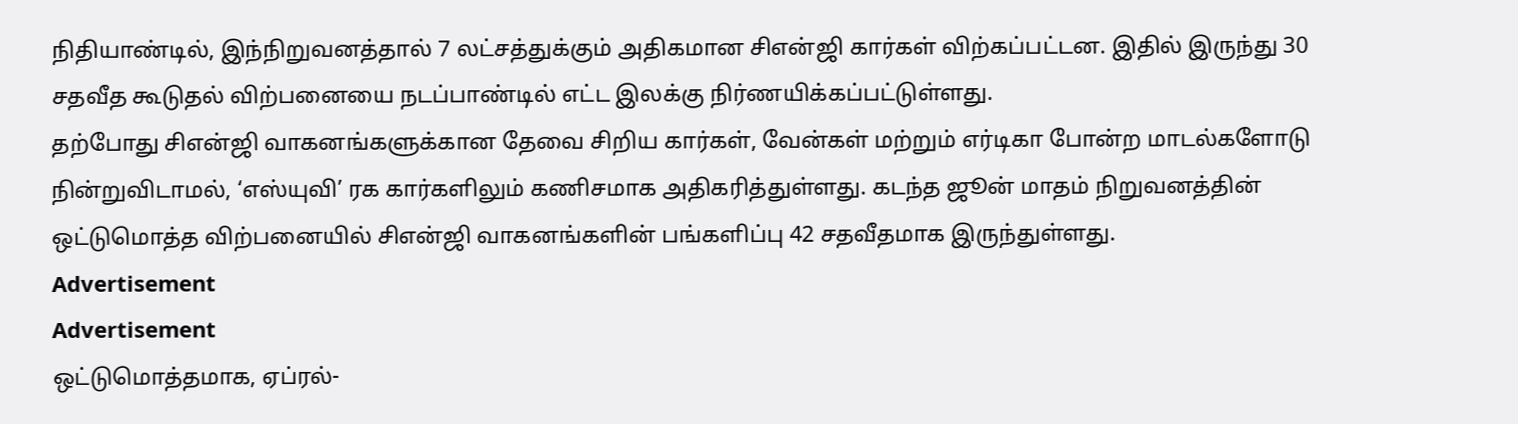நிதியாண்டில், இந்நிறுவனத்தால் 7 லட்சத்துக்கும் அதிகமான சிஎன்ஜி கார்கள் விற்கப்பட்டன. இதில் இருந்து 30 சதவீத கூடுதல் விற்பனையை நடப்பாண்டில் எட்ட இலக்கு நிர்ணயிக்கப்பட்டுள்ளது.
தற்போது சிஎன்ஜி வாகனங்களுக்கான தேவை சிறிய கார்கள், வேன்கள் மற்றும் எர்டிகா போன்ற மாடல்களோடு நின்றுவிடாமல், ‘எஸ்யுவி’ ரக கார்களிலும் கணிசமாக அதிகரித்துள்ளது. கடந்த ஜூன் மாதம் நிறுவனத்தின் ஒட்டுமொத்த விற்பனையில் சிஎன்ஜி வாகனங்களின் பங்களிப்பு 42 சதவீதமாக இருந்துள்ளது.
Advertisement
Advertisement
ஒட்டுமொத்தமாக, ஏப்ரல்-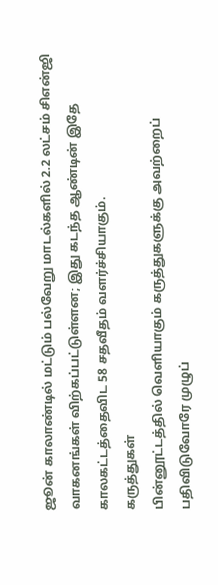ஜூன் காலாண்டில் மட்டும் பல்வேறு மாடல்களில் 2.2 லட்சம் சிஎன்ஜி வாகனங்கள் விற்கப்பட்டுள்ளன; இது கடந்த ஆண்டின் இதே காலகட்டத்தைவிட 58 சதவீதம் வளர்ச்சியாகும்.
கருத்துகள்
பின்னூட்டத்தில் வெளியாகும் கருத்துகளுக்கு அவற்றைப் பதிவிடுவோரே முழுப்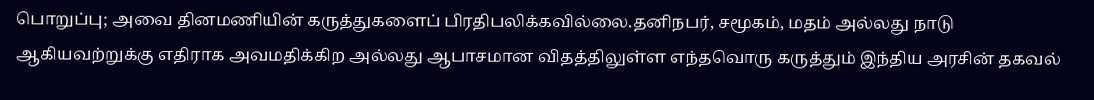பொறுப்பு; அவை தினமணியின் கருத்துகளைப் பிரதிபலிக்கவில்லை.தனிநபர், சமூகம், மதம் அல்லது நாடு ஆகியவற்றுக்கு எதிராக அவமதிக்கிற அல்லது ஆபாசமான விதத்திலுள்ள எந்தவொரு கருத்தும் இந்திய அரசின் தகவல்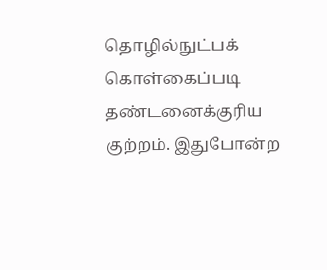தொழில்நுட்பக் கொள்கைப்படி தண்டனைக்குரிய குற்றம். இதுபோன்ற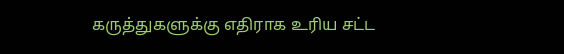கருத்துகளுக்கு எதிராக உரிய சட்ட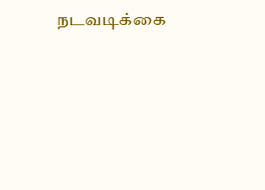நடவடிக்கை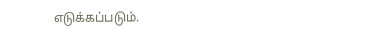எடுக்கப்படும்.